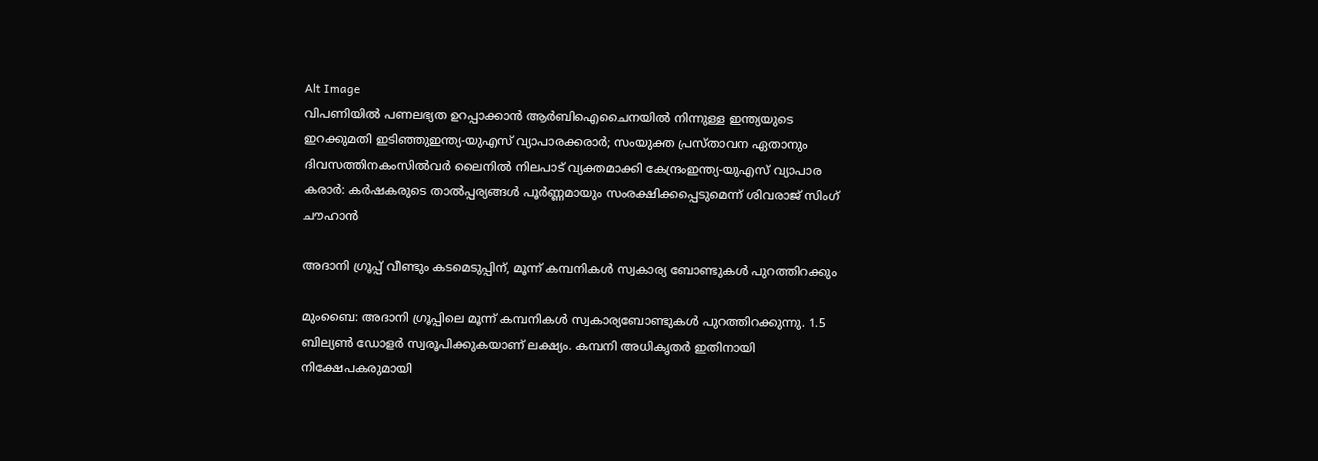Alt Image
വിപണിയില്‍ പണലഭ്യത ഉറപ്പാക്കാന്‍ ആര്‍ബിഐചൈനയില്‍ നിന്നുള്ള ഇന്ത്യയുടെ ഇറക്കുമതി ഇടിഞ്ഞുഇന്ത്യ-യുഎസ് വ്യാപാരക്കരാർ; സംയുക്ത പ്രസ്താവന ഏതാനും ദിവസത്തിനകംസിൽവര്‍ ലൈനിൽ നിലപാട് വ്യക്തമാക്കി കേന്ദ്രംഇന്ത്യ-യുഎസ് വ്യാപാര കരാർ: കർഷകരുടെ താൽപ്പര്യങ്ങൾ പൂർണ്ണമായും സംരക്ഷിക്കപ്പെടുമെന്ന് ശിവരാജ് സിംഗ് ചൗഹാൻ

അദാനി ഗ്രൂപ്പ് വീണ്ടും കടമെടുപ്പിന്, മൂന്ന് കമ്പനികള്‍ സ്വകാര്യ ബോണ്ടുകള്‍ പുറത്തിറക്കും

മുംബൈ: അദാനി ഗ്രൂപ്പിലെ മൂന്ന് കമ്പനികള്‍ സ്വകാര്യബോണ്ടുകള്‍ പുറത്തിറക്കുന്നു. 1.5 ബില്യണ്‍ ഡോളര്‍ സ്വരൂപിക്കുകയാണ് ലക്ഷ്യം. കമ്പനി അധികൃതര്‍ ഇതിനായി നിക്ഷേപകരുമായി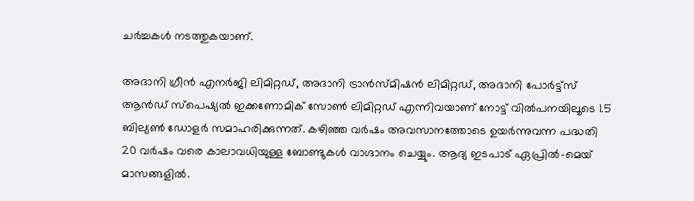ചര്‍ച്ചകള്‍ നടത്തുകയാണ്.

അദാനി ഗ്രീന്‍ എനര്‍ജി ലിമിറ്റഡ്, അദാനി ട്രാന്‍സ്മിഷന്‍ ലിമിറ്റഡ്, അദാനി പോര്‍ട്ട്‌സ് ആന്‍ഡ് സ്പെഷ്യല്‍ ഇക്കണോമിക് സോണ്‍ ലിമിറ്റഡ് എന്നിവയാണ് നോട്ട് വില്‍പനയിലൂടെ 1.5 ബില്യണ്‍ ഡോളര്‍ സമാഹരിക്കുന്നത്. കഴിഞ്ഞ വര്‍ഷം അവസാനത്തോടെ ഉയര്‍ന്നുവന്ന പദ്ധതി 20 വര്‍ഷം വരെ കാലാവധിയുള്ള ബോണ്ടുകള്‍ വാഗ്ദാനം ചെയ്യും. ആദ്യ ഇടപാട് ഏപ്രില്‍-മെയ് മാസങ്ങളില്‍.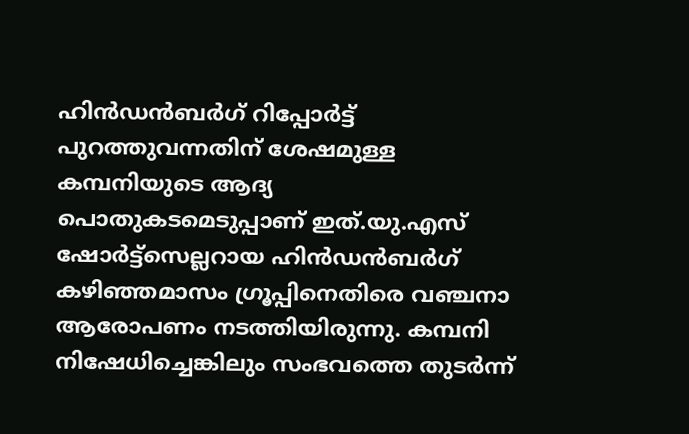ഹിന്‍ഡന്‍ബര്‍ഗ് റിപ്പോര്‍ട്ട് പുറത്തുവന്നതിന് ശേഷമുള്ള കമ്പനിയുടെ ആദ്യ പൊതുകടമെടുപ്പാണ് ഇത്.യു.എസ് ഷോര്‍ട്ട്‌സെല്ലറായ ഹിന്‍ഡന്‍ബര്‍ഗ് കഴിഞ്ഞമാസം ഗ്രൂപ്പിനെതിരെ വഞ്ചനാ ആരോപണം നടത്തിയിരുന്നു. കമ്പനി നിഷേധിച്ചെങ്കിലും സംഭവത്തെ തുടര്‍ന്ന്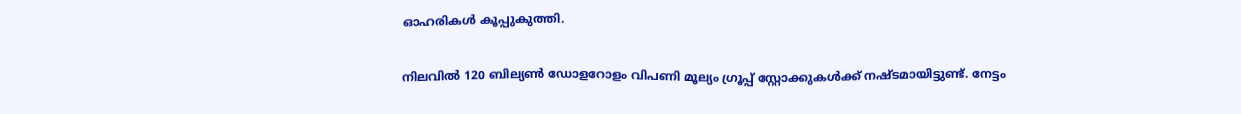ഓഹരികള്‍ കൂപ്പുകുത്തി.

നിലവില്‍ 120 ബില്യണ്‍ ഡോളറോളം വിപണി മൂല്യം ഗ്രൂപ്പ് സ്റ്റോക്കുകള്‍ക്ക് നഷ്ടമായിട്ടുണ്ട്. നേട്ടം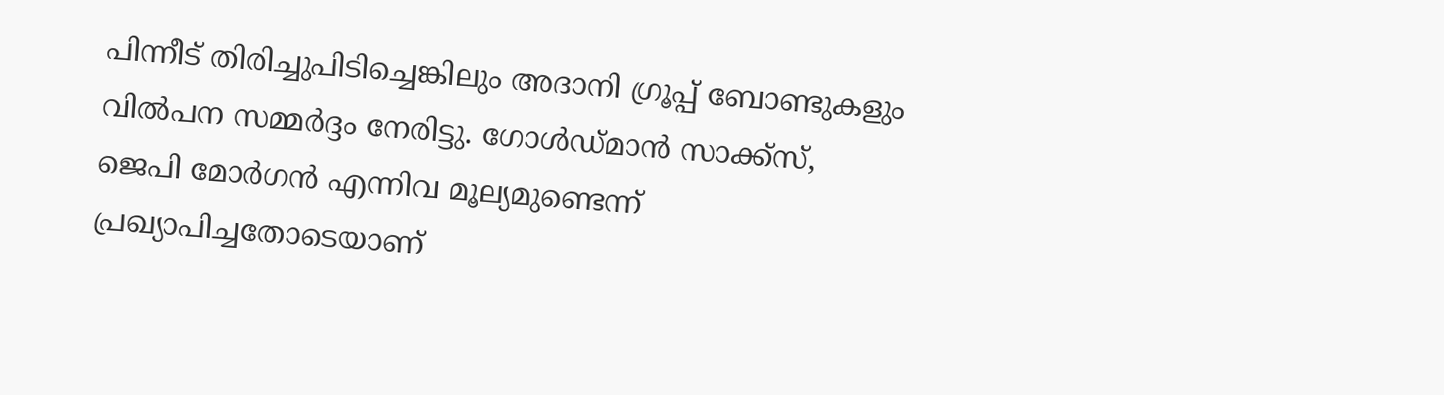പിന്നീട് തിരിച്ചുപിടിച്ചെങ്കിലും അദാനി ഗ്രൂപ്പ് ബോണ്ടുകളും വില്‍പന സമ്മര്‍ദ്ദം നേരിട്ടു. ഗോള്‍ഡ്മാന്‍ സാക്ക്‌സ്, ജെപി മോര്‍ഗന്‍ എന്നിവ മൂല്യമുണ്ടെന്ന് പ്രഖ്യാപിച്ചതോടെയാണ്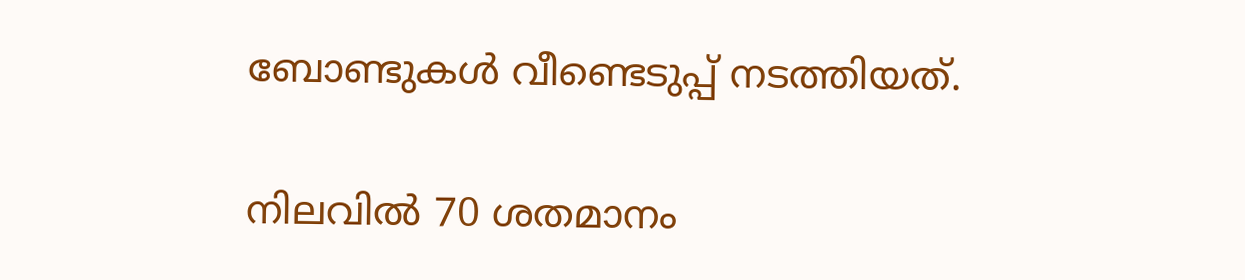ബോണ്ടുകള്‍ വീണ്ടെടുപ്പ് നടത്തിയത്.

നിലവില്‍ 70 ശതമാനം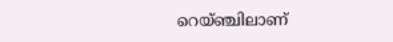റെയ്ഞ്ചിലാണ്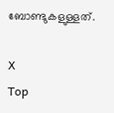ബോണ്ടുകളുള്ളത്.

X
Top